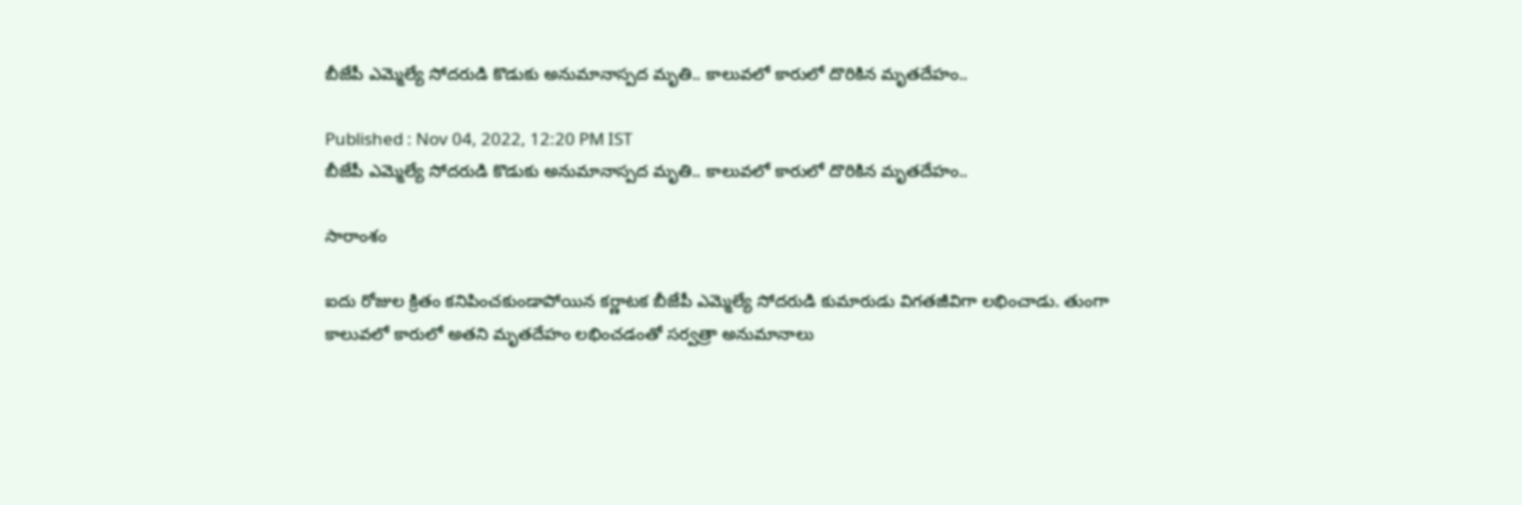బీజేపీ ఎమ్మెల్యే సోదరుడి కొడుకు అనుమానాస్పద మృతి.. కాలువలో కారులో దొరికిన మృతదేహం..

Published : Nov 04, 2022, 12:20 PM IST
బీజేపీ ఎమ్మెల్యే సోదరుడి కొడుకు అనుమానాస్పద మృతి.. కాలువలో కారులో దొరికిన మృతదేహం..

సారాంశం

ఐదు రోజుల క్రితం కనిపించకుండాపోయిన కర్ణాటక బీజేపీ ఎమ్మెల్యే సోదరుడి కుమారుడు విగతజీవిగా లభించాడు. తుంగా కాలువలో కారులో అతని మృతదేహం లభించడంతో సర్వత్రా అనుమానాలు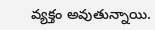వ్యక్తం అవుతున్నాయి.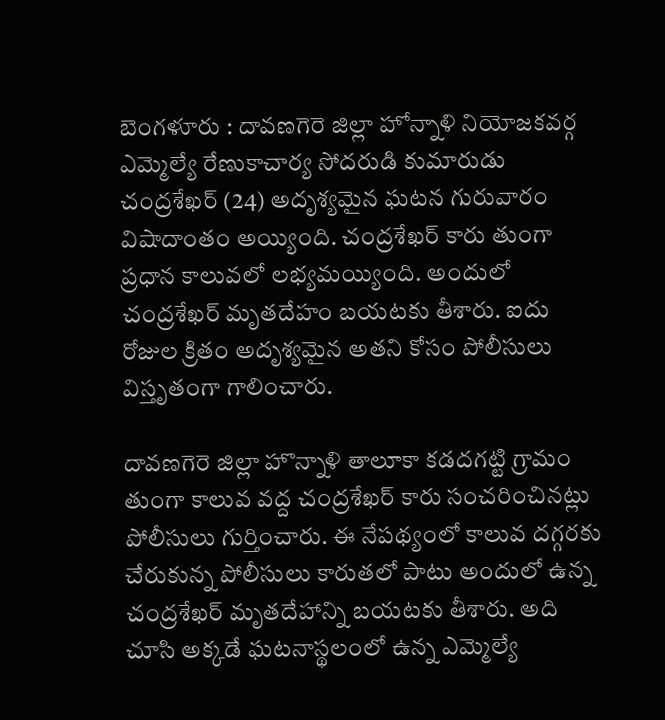బెంగళూరు : దావణగెరె జిల్లా హోన్నాళి నియోజకవర్గ ఎమ్మెల్యే రేణుకాచార్య సోదరుడి కుమారుడు చంద్రశేఖర్ (24) అదృశ్యమైన ఘటన గురువారం విషాదాంతం అయ్యింది. చంద్రశేఖర్ కారు తుంగా ప్రధాన కాలువలో లభ్యమయ్యింది. అందులో చంద్రశేఖర్ మృతదేహం బయటకు తీశారు. ఐదు రోజుల క్రితం అదృశ్యమైన అతని కోసం పోలీసులు విస్తృతంగా గాలించారు.

దావణగెరె జిల్లా హొన్నాళి తాలూకా కడదగట్టి గ్రామం తుంగా కాలువ వద్ద చంద్రశేఖర్ కారు సంచరించినట్లు పోలీసులు గుర్తించారు. ఈ నేపథ్యంలో కాలువ దగ్గరకు చేరుకున్న పోలీసులు కారుతలో పాటు అందులో ఉన్న చంద్రశేఖర్ మృతదేహాన్ని బయటకు తీశారు. అది చూసి అక్కడే ఘటనాస్థలంలో ఉన్న ఎమ్మెల్యే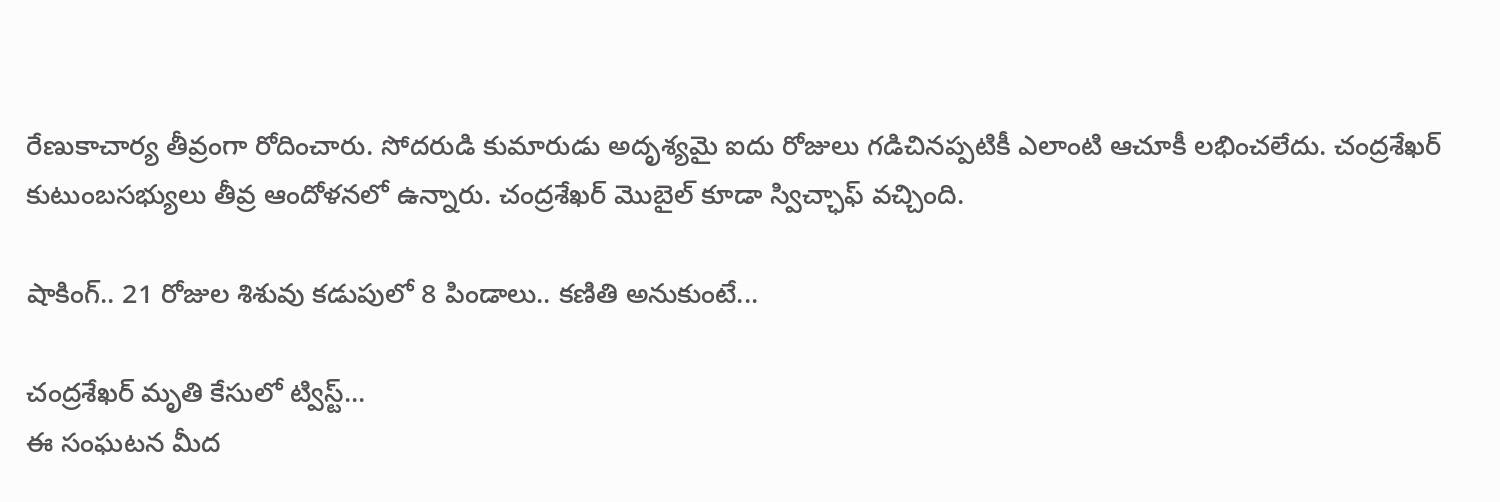రేణుకాచార్య తీవ్రంగా రోదించారు. సోదరుడి కుమారుడు అదృశ్యమై ఐదు రోజులు గడిచినప్పటికీ ఎలాంటి ఆచూకీ లభించలేదు. చంద్రశేఖర్ కుటుంబసభ్యులు తీవ్ర ఆందోళనలో ఉన్నారు. చంద్రశేఖర్ మొబైల్ కూడా స్విచ్ఛాఫ్ వచ్చింది.

షాకింగ్.. 21 రోజుల శిశువు కడుపులో 8 పిండాలు.. కణితి అనుకుంటే...

చంద్రశేఖర్ మృతి కేసులో ట్విస్ట్...
ఈ సంఘటన మీద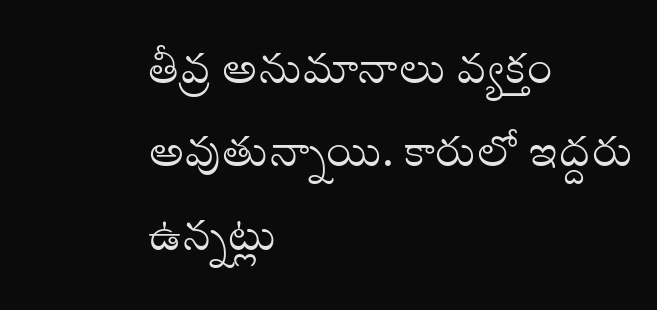తీవ్ర అనుమానాలు వ్యక్తం అవుతున్నాయి. కారులో ఇద్దరు ఉన్నట్లు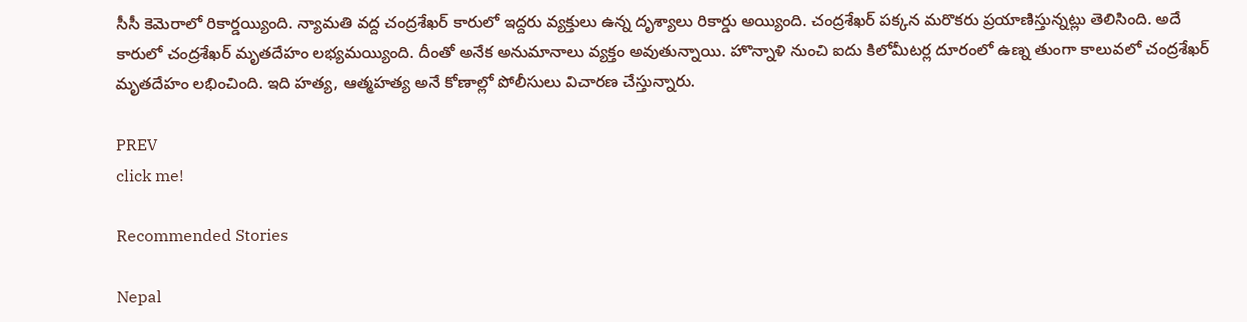సీసీ కెమెరాలో రికార్డయ్యింది. న్యామతి వద్ద చంద్రశేఖర్ కారులో ఇద్దరు వ్యక్తులు ఉన్న దృశ్యాలు రికార్డు అయ్యింది. చంద్రశేఖర్ పక్కన మరొకరు ప్రయాణిస్తున్నట్లు తెలిసింది. అదే కారులో చంద్రశేఖర్ మృతదేహం లభ్యమయ్యింది. దీంతో అనేక అనుమానాలు వ్యక్తం అవుతున్నాయి. హొన్నాళి నుంచి ఐదు కిలోమీటర్ల దూరంలో ఉణ్న తుంగా కాలువలో చంద్రశేఖర్ మృతదేహం లభించింది. ఇది హత్య, ఆత్మహత్య అనే కోణాల్లో పోలీసులు విచారణ చేస్తున్నారు.

PREV
click me!

Recommended Stories

Nepal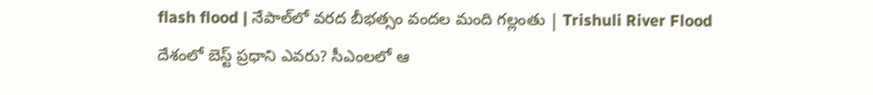flash flood | నేపాల్‌లో వరద బీభత్సం వందల మంది గల్లంతు | Trishuli River Flood
దేశంలో బెస్ట్ ప్రధాని ఎవరు? సీఎంలలో ఆ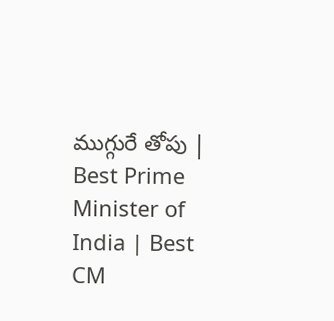ముగ్గురే తోపు | Best Prime Minister of India | Best CM